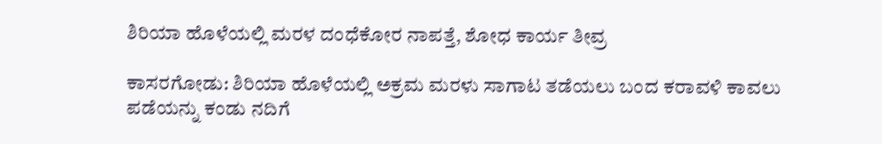ಶಿರಿಯಾ ಹೊಳೆಯಲ್ಲಿ ಮರಳ ದಂಧೆಕೋರ ನಾಪತ್ತೆ, ಶೋಧ ಕಾರ್ಯ ತೀವ್ರ

ಕಾಸರಗೋಡು: ಶಿರಿಯಾ ಹೊಳೆಯಲ್ಲಿ ಅಕ್ರಮ ಮರಳು ಸಾಗಾಟ ತಡೆಯಲು ಬಂದ ಕರಾವಳಿ ಕಾವಲು ಪಡೆಯನ್ನು ಕಂಡು ನದಿಗೆ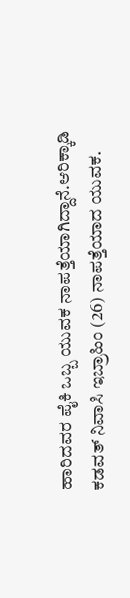ಹಾರಿದವರ ಪೈಕಿ ಒಬ್ಬ ಯುವಕ ನಾಪತ್ತೆಯಾಗಿದ್ದಾನೆ.ಆರಿಕ್ಕಾಡಿ ಕಡವತ್ ನಿವಾಸಿ ಇಬ್ರಾಹಿಂ (26) ನಾಪತ್ತೆಯಾದ ಯುವಕ.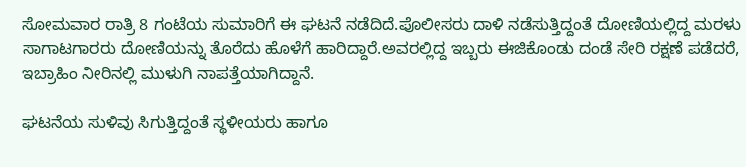ಸೋಮವಾರ ರಾತ್ರಿ 8 ಗಂಟೆಯ ಸುಮಾರಿಗೆ ಈ ಘಟನೆ ನಡೆದಿದೆ.ಪೊಲೀಸರು ದಾಳಿ ನಡೆಸುತ್ತಿದ್ದಂತೆ ದೋಣಿಯಲ್ಲಿದ್ದ ಮರಳು ಸಾಗಾಟಗಾರರು ದೋಣಿಯನ್ನು ತೊರೆದು ಹೊಳೆಗೆ ಹಾರಿದ್ದಾರೆ.ಅವರಲ್ಲಿದ್ದ ಇಬ್ಬರು ಈಜಿಕೊಂಡು ದಂಡೆ ಸೇರಿ ರಕ್ಷಣೆ ಪಡೆದರೆ, ಇಬ್ರಾಹಿಂ ನೀರಿನಲ್ಲಿ ಮುಳುಗಿ ನಾಪತ್ತೆಯಾಗಿದ್ದಾನೆ.

ಘಟನೆಯ ಸುಳಿವು ಸಿಗುತ್ತಿದ್ದಂತೆ ಸ್ಥಳೀಯರು ಹಾಗೂ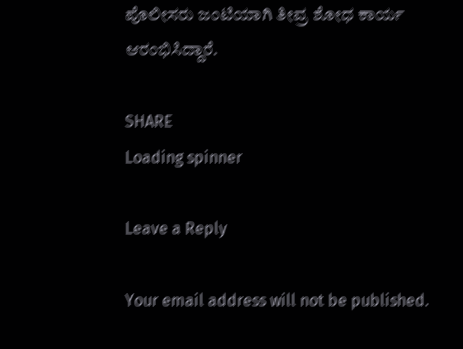ಪೊಲೀಸರು ಜಂಟಿಯಾಗಿ ತೀವ್ರ ಶೋಧ ಕಾರ್ಯ ಆರಂಭಿಸಿದ್ದಾರೆ.

SHARE
Loading spinner

Leave a Reply

Your email address will not be published.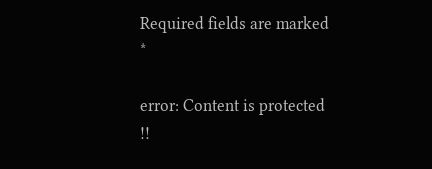Required fields are marked *

error: Content is protected !!